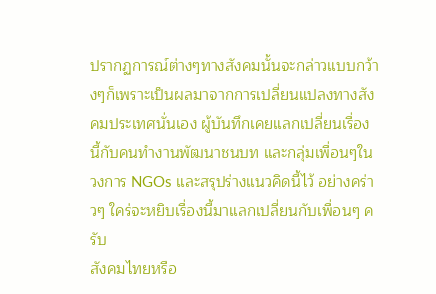ปรากฏการณ์ต่างๆทางสังคมนั้นจะกล่าวแบบกว้างๆก็เพราะเป็นผลมาจากการเปลี่ยนแปลงทางสังคมประเทศนั่นเอง ผู้บันทึกเคยแลกเปลี่ยนเรื่องนี้กับคนทำงานพัฒนาชนบท และกลุ่มเพื่อนๆในวงการ NGOs และสรุปร่างแนวคิดนี้ไว้ อย่างคร่าวๆ ใคร่จะหยิบเรื่องนี้มาแลกเปลี่ยนกับเพื่อนๆ ครับ
สังคมไทยหรือ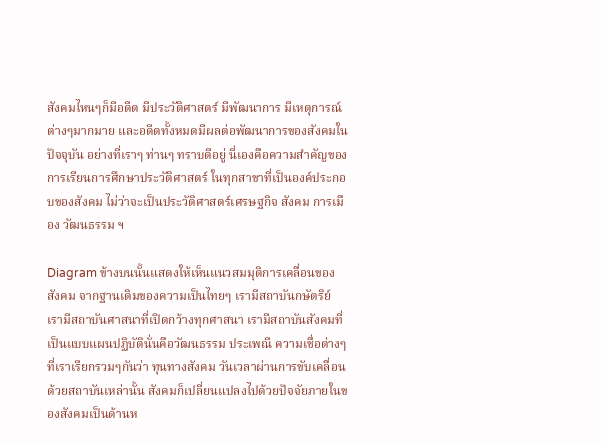สังคมไหนๆก็มีอดีต มีประวัติศาสตร์ มีพัฒนาการ มีเหตุการณ์ต่างๆมากมาย และอดีตทั้งหมดมีผลต่อพัฒนาการของสังคมในปัจจุบัน อย่างที่เราๆ ท่านๆ ทราบดีอยู่ นี่เองคือความสำคัญของการเรียนการศึกษาประวัติศาสตร์ ในทุกสาขาที่เป็นองค์ประกอบของสังคม ไม่ว่าจะเป็นประวัติศาสตร์เศรษฐกิจ สังคม การเมือง วัฒนธรรม ฯ

Diagram ข้างบนนั้นแสดงให้เห็นแนวสมมุติการเคลื่อนของสังคม จากฐานเดิมของความเป็นไทยๆ เรามีสถาบันกษัตริย์ เรามีสถาบันศาสนาที่เปิดกว้างทุกศาสนา เรามีสถาบันสังคมที่เป็นแบบแผนปฏิบัตินั่นคือวัฒนธรรม ประเพณี ความเชื่อต่างๆ ที่เราเรียกรวมๆกันว่า ทุนทางสังคม วันเวลาผ่านการขับเคลื่อนด้วยสถาบันเหล่านั้น สังคมก็เปลี่ยนแปลงไปด้วยปัจจัยภายในของสังคมเป็นด้านห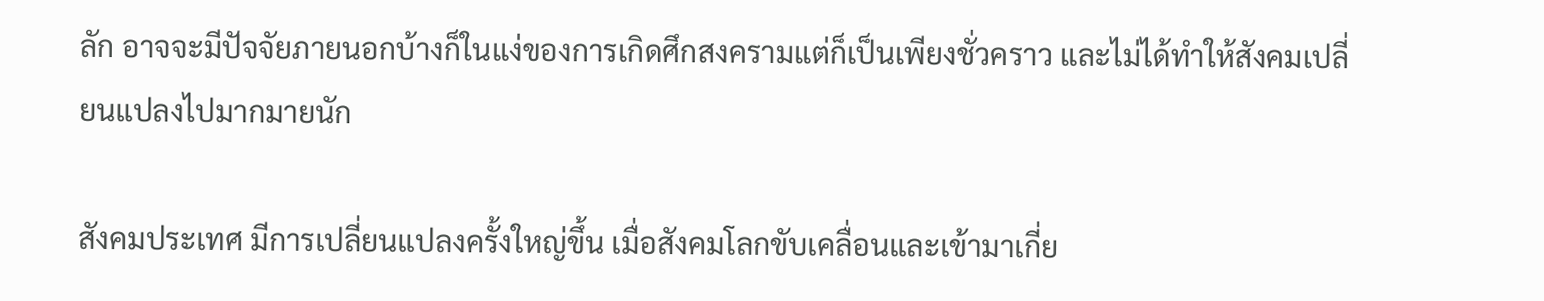ลัก อาจจะมีปัจจัยภายนอกบ้างก็ในแง่ของการเกิดศึกสงครามแต่ก็เป็นเพียงชั่วคราว และไม่ได้ทำให้สังคมเปลี่ยนแปลงไปมากมายนัก

สังคมประเทศ มีการเปลี่ยนแปลงครั้งใหญ่ขึ้น เมื่อสังคมโลกขับเคลื่อนและเข้ามาเกี่ย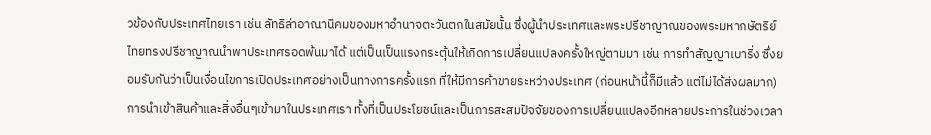วข้องกับประเทศไทยเรา เช่น ลัทธิล่าอาณานิคมของมหาอำนาจตะวันตกในสมัยนั้น ซึ่งผู้นำประเทศและพระปรีชาญาณของพระมหากษัตริย์ไทยทรงปรีชาญาณนำพาประเทศรอดพ้นมาได้ แต่เป็นเป็นแรงกระตุ้นให้เกิดการเปลี่ยนแปลงครั้งใหญ่ตามมา เช่น การทำสัญญาเบาริ่ง ซึ่งยอมรับกันว่าเป็นเงื่อนไขการเปิดประเทศอย่างเป็นทางการครั้งแรก ที่ให้มีการค้าขายระหว่างประเทศ (ก่อนหน้านี้ก็มีแล้ว แต่ไม่ได้ส่งผลมาก) การนำเข้าสินค้าและสิ่งอื่นๆเข้ามาในประเทศเรา ทั้งที่เป็นประโยชน์และเป็นการสะสมปัจจัยของการเปลี่ยนแปลงอีกหลายประการในช่วงเวลา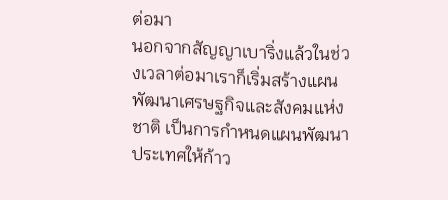ต่อมา
นอกจากสัญญาเบาริ่งแล้วในช่วงเวลาต่อมาเราก็เริ่มสร้างแผนพัฒนาเศรษฐกิจและสังคมแห่งชาติ เป็นการกำหนดแผนพัฒนาประเทศให้ก้าว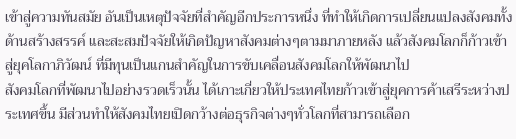เข้าสู่ความทันสมัย อันเป็นเหตุปัจจัยที่สำคัญอีกประการหนึ่ง ที่ทำให้เกิดการเปลี่ยนแปลงสังคมทั้งด้านสร้างสรรค์ และสะสมปัจจัยให้เกิดปัญหาสังคมต่างๆตามมาภายหลัง แล้วสังคมโลกก็ก้าวเข้าสู่ยุคโลกาภิวัฒน์ ที่มีทุนเป็นแกนสำคัญในการขับเคลื่อนสังคมโลกให้พัฒนาไป
สังคมโลกที่พัฒนาไปอย่างรวดเร็วนั้น ได้เกาะเกี่ยวให้ประเทศไทยก้าวเข้าสู่ยุคการค้าเสรีระหว่างประเทศขึ้น มีส่วนทำให้สังคมไทยเปิดกว้างต่อธุรกิจต่างๆทั่วโลกที่สามารถเลือก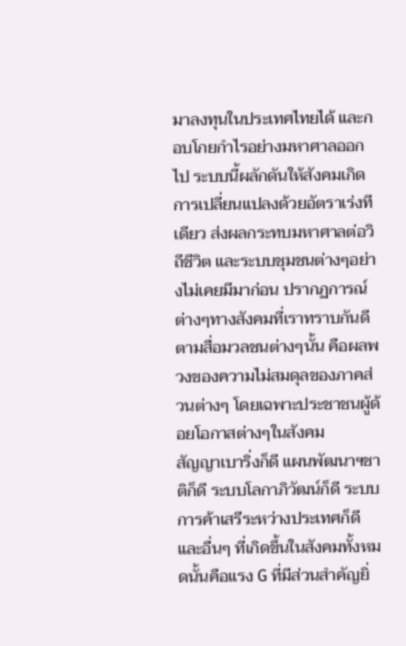มาลงทุนในประเทศไทยได้ และกอบโกยกำไรอย่างมหาศาลออกไป ระบบนี้ผลักดันให้สังคมเกิดการเปลี่ยนแปลงด้วยอัตราเร่งทีเดียว ส่งผลกระทบมหาศาลต่อวิถีชีวิต และระบบชุมชนต่างๆอย่างไม่เคยมีมาก่อน ปรากฏการณ์ต่างๆทางสังคมที่เราทราบกันดีตามสื่อมวลชนต่างๆนั้น คือผลพวงของความไม่สมดุลของภาคส่วนต่างๆ โดยเฉพาะประชาชนผู้ด้อยโอกาสต่างๆในสังคม
สัญญาเบาริ่งก็ดี แผนพัฒนาฯชาติก็ดี ระบบโลกาภิวัฒน์ก็ดี ระบบการค้าเสรีระหว่างประเทศก็ดี และอื่นๆ ที่เกิดขึ้นในสังคมทั้งหมดนั้นคือแรง G ที่มีส่วนสำคัญยิ่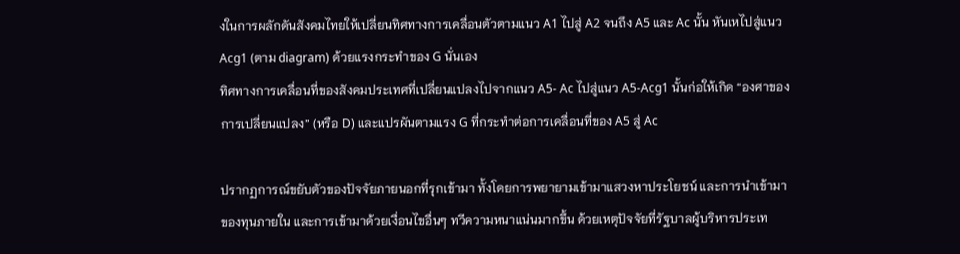งในการผลักดันสังคมไทยให้เปลี่ยนทิศทางการเคลื่อนตัวตามแนว A1 ไปสู่ A2 จนถึง A5 และ Ac นั้น หันเหไปสู่แนว Acg1 (ตาม diagram) ด้วยแรงกระทำของ G นั่นเอง
ทิศทางการเคลื่อนที่ของสังคมประเทศที่เปลี่ยนแปลงไปจากแนว A5- Ac ไปสู่แนว A5-Acg1 นั้นก่อให้เกิด “องศาของการเปลี่ยนแปลง” (หรือ D) และแปรผันตามแรง G ที่กระทำต่อการเคลื่อนที่ของ A5 สู่ Ac

ปรากฏการณ์ขยับตัวของปัจจัยภายนอกที่รุกเข้ามา ทั้งโดยการพยายามเข้ามาแสวงหาประโยชน์ และการนำเข้ามาของทุนภายใน และการเข้ามาด้วยเงื่อนไขอื่นๆ ทวีความหนาแน่นมากขึ้น ด้วยเหตุปัจจัยที่รัฐบาลผู้บริหารประเท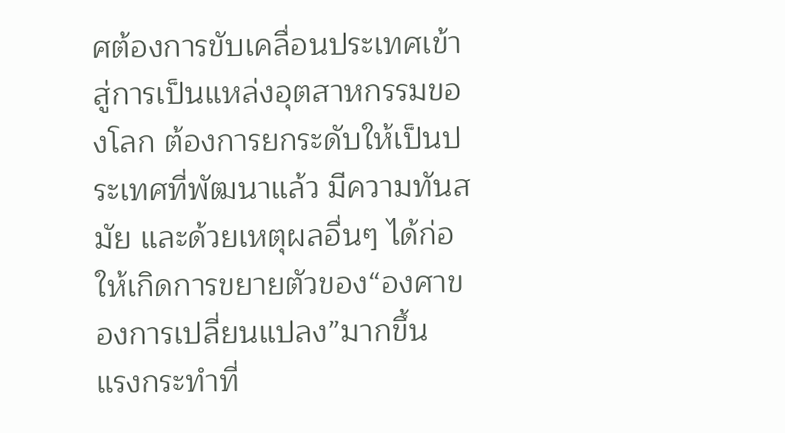ศต้องการขับเคลื่อนประเทศเข้าสู่การเป็นแหล่งอุตสาหกรรมของโลก ต้องการยกระดับให้เป็นประเทศที่พัฒนาแล้ว มีความทันสมัย และด้วยเหตุผลอื่นๆ ได้ก่อให้เกิดการขยายตัวของ“องศาของการเปลี่ยนแปลง”มากขึ้น
แรงกระทำที่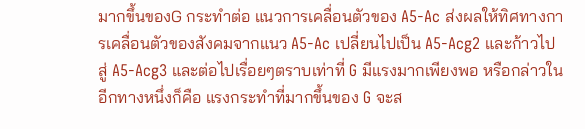มากขึ้นของG กระทำต่อ แนวการเคลื่อนตัวของ A5-Ac ส่งผลให้ทิศทางการเคลื่อนตัวของสังคมจากแนว A5-Ac เปลี่ยนไปเป็น A5-Acg2 และก้าวไปสู่ A5-Acg3 และต่อไปเรื่อยๆตราบเท่าที่ G มีแรงมากเพียงพอ หรือกล่าวในอีกทางหนึ่งก็คือ แรงกระทำที่มากขึ้นของ G จะส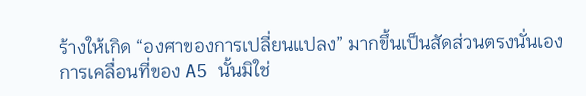ร้างให้เกิด “องศาของการเปลี่ยนแปลง” มากขึ้นเป็นสัดส่วนตรงนั่นเอง
การเคลื่อนที่ของ A5 นั้นมิใช่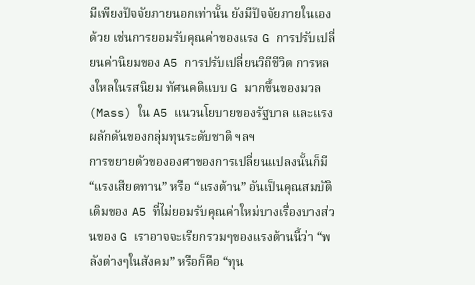มีเพียงปัจจัยภายนอกเท่านั้น ยังมีปัจจัยภายในเองด้วย เช่นการยอมรับคุณค่าของแรง G การปรับเปลี่ยนค่านิยมของ A5 การปรับเปลี่ยนวิถีชีวิต การหลงใหลในรสนิยม ทัศนคติแบบ G มากขึ้นของมวล(Mass) ใน A5 แนวนโยบายของรัฐบาล และแรงผลักดันของกลุ่มทุนระดับชาติ ฯลฯ
การขยายตัวขององศาของการเปลี่ยนแปลงนั้นก็มี “แรงเสียดทาน” หรือ “แรงต้าน” อันเป็นคุณสมบัติเดิมของ A5 ที่ไม่ยอมรับคุณค่าใหม่บางเรื่องบางส่วนของ G เราอาจจะเรียกรวมๆของแรงต้านนี้ว่า “พลังต่างๆในสังคม” หรือก็คือ “ทุน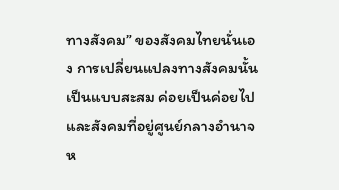ทางสังคม” ของสังคมไทยนั่นเอง การเปลี่ยนแปลงทางสังคมนั้นเป็นแบบสะสม ค่อยเป็นค่อยไป และสังคมที่อยู่ศูนย์กลางอำนาจ ห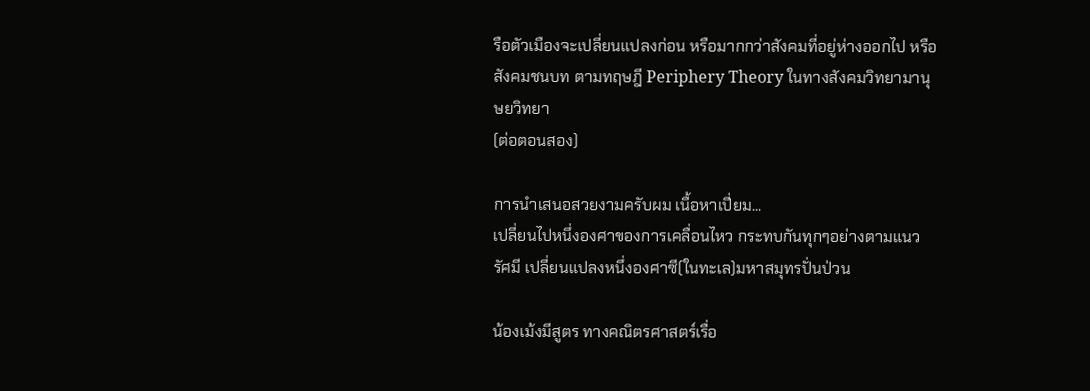รือตัวเมืองจะเปลี่ยนแปลงก่อน หรือมากกว่าสังคมที่อยู่ห่างออกไป หรือสังคมชนบท ตามทฤษฎี Periphery Theory ในทางสังคมวิทยามานุษยวิทยา
(ต่อตอนสอง)

การนำเสนอสวยงามครับผม เนื้อหาเปี่ยม...
เปลี่ยนไปหนึ่งองศาของการเคลื่อนไหว กระทบกันทุกๆอย่างตามแนวรัศมี เปลี่ยนแปลงหนึ่งองศาซี(ในทะเล)มหาสมุทรปั่นป่วน

น้องเม้งมีสูตร ทางคณิตรศาสตร์เรื่อ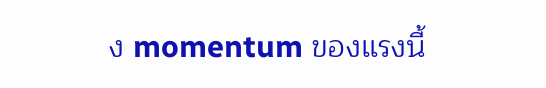ง momentum ของแรงนี้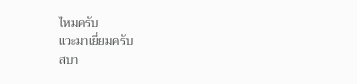ไหมครับ
แวะมาเยี่ยมครับ
สบา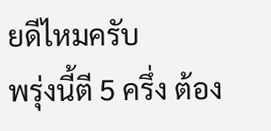ยดีไหมครับ
พรุ่งนี้ตี 5 ครึ่ง ต้อง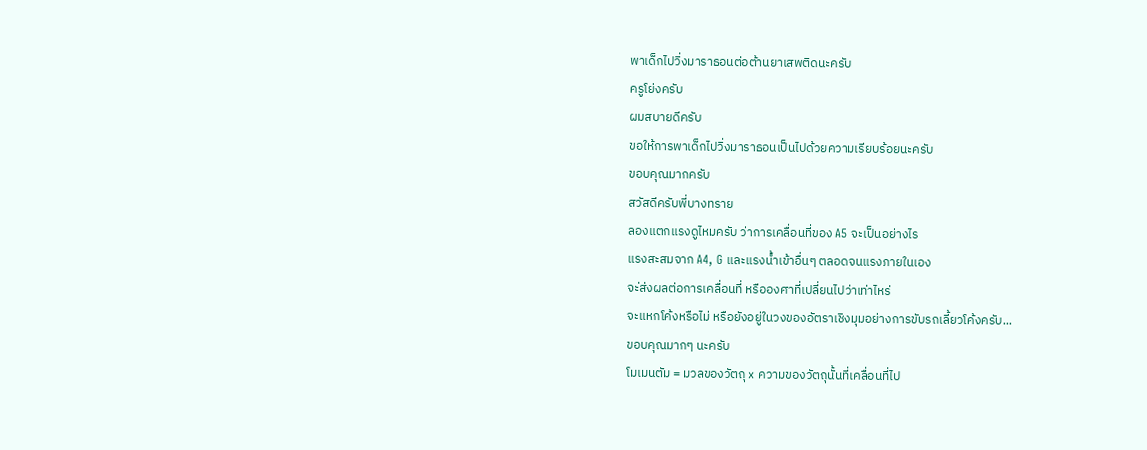พาเด็กไปวิ่งมาราธอนต่อต้านยาเสพติดนะครับ
ครูโย่งครับ
ผมสบายดีครับ
ขอให้การพาเด็กไปวิ่งมาราธอนเป็นไปด้วยความเรียบร้อยนะครับ
ขอบคุณมากครับ
สวัสดีครับพี่บางทราย
ลองแตกแรงดูไหมครับ ว่าการเคลื่อนที่ของ A5 จะเป็นอย่างไร
แรงสะสมจาก A4, G และแรงน้ำเข้าอื่นๆ ตลอดจนแรงภายในเอง
จะ่ส่งผลต่อการเคลื่อนที่ หรือองศาที่เปลี่ยนไปว่าเท่าไหร่
จะแหกโค้งหรือไม่ หรือยังอยู่ในวงของอัตราเชิงมุมอย่างการขับรถเลี้ยวโค้งครับ...
ขอบคุณมากๆ นะครับ
โมเมนตัม = มวลของวัตถุ x ความของวัตถุนั้นที่เคลื่อนที่ไป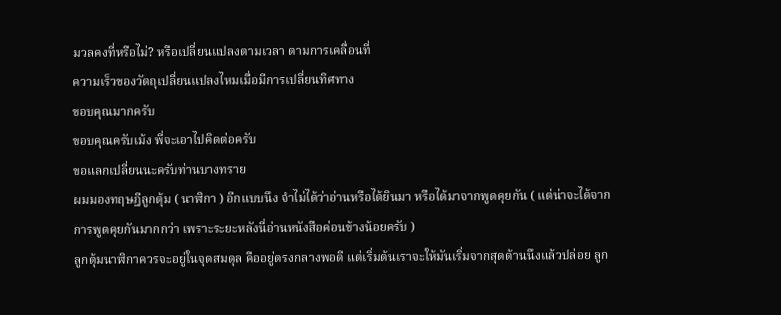มวลคงที่หรือไม่? หรือเปลี่ยนแปลงตามเวลา ตามการเคลื่อนที่
ความเร็วของวัตถุเปลี่ยนแปลงไหมเมื่อมีการเปลี่ยนทิศทาง
ขอบคุณมากครับ
ขอบคุณครับเม้ง พี่จะเอาไปคิดต่อครับ
ขอแลกเปลี่ยนนะครับท่านบางทราย
ผมมองทฤษฎีลูกตุ้ม ( นาฬิกา ) อีกแบบนึง จำไม่ได้ว่าอ่านหรือได้ยินมา หรือได้มาจากพูดคุยกัน ( แต่น่าจะได้จากการพูดคุยกันมากกว่า เพราะระยะหลังนี่อ่านหนังสือค่อนข้างน้อยครับ )
ลูกตุ้มนาฬิกาควรจะอยู่ในจุดสมดุล คืออยู่ตรงกลางพอดี แต่เริ่มต้นเราจะให้มันเริ่มจากสุดด้านนึงแล้วปล่อย ลูก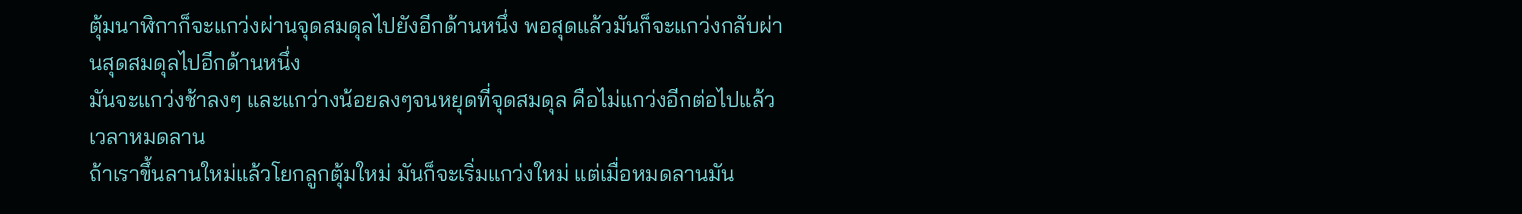ตุ้มนาฬิกาก็จะแกว่งผ่านจุดสมดุลไปยังอีกด้านหนึ่ง พอสุดแล้วมันก็จะแกว่งกลับผ่านสุดสมดุลไปอีกด้านหนึ่ง
มันจะแกว่งช้าลงๆ และแกว่างน้อยลงๆจนหยุดที่จุดสมดุล คือไม่แกว่งอีกต่อไปแล้ว เวลาหมดลาน
ถ้าเราขึ้นลานใหม่แล้วโยกลูกตุ้มใหม่ มันก็จะเริ่มแกว่งใหม่ แต่เมื่อหมดลานมัน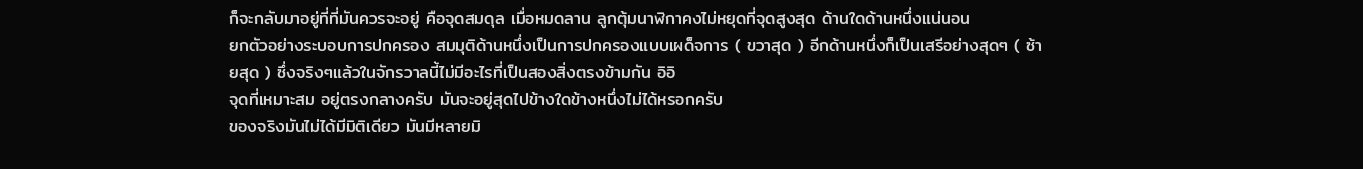ก็จะกลับมาอยู่ที่ที่มันควรจะอยู่ คือจุดสมดุล เมื่อหมดลาน ลูกตุ้มนาฬิกาคงไม่หยุดที่จุดสูงสุด ด้านใดด้านหนึ่งแน่นอน
ยกตัวอย่างระบอบการปกครอง สมมุติด้านหนึ่งเป็นการปกครองแบบเผด็จการ ( ขวาสุด ) อีกด้านหนึ่งก็เป็นเสรีอย่างสุดๆ ( ซ้ายสุด ) ซึ่งจริงๆแล้วในจักรวาลนี้ไม่มีอะไรที่เป็นสองสิ่งตรงข้ามกัน อิอิ
จุดที่เหมาะสม อยู่ตรงกลางครับ มันจะอยู่สุดไปข้างใดข้างหนึ่งไม่ได้หรอกครับ
ของจริงมันไม่ได้มีมิติเดียว มันมีหลายมิ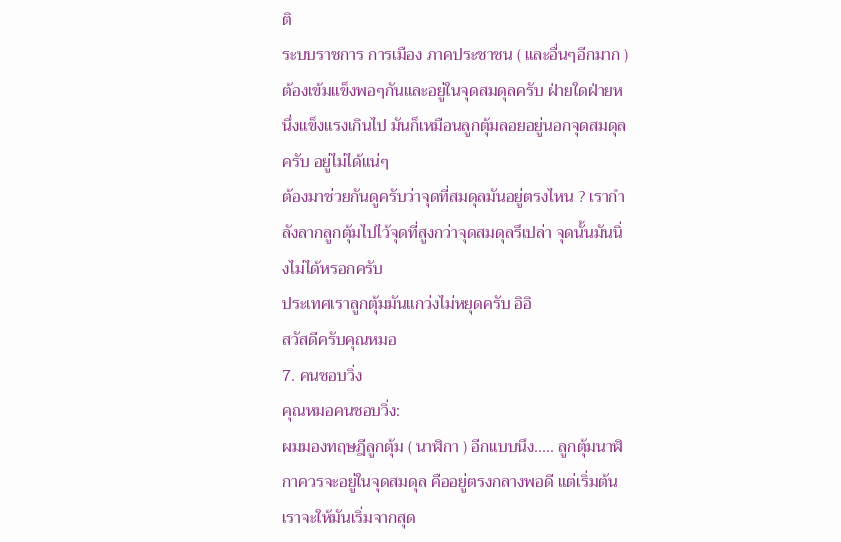ติ
ระบบราชการ การเมือง ภาคประชาชน ( และอื่นๆอีกมาก ) ต้องเข้มแข็งพอๆกันและอยู่ในจุดสมดุลครับ ฝ่ายใดฝ่ายหนึ่งแข็งแรงเกินไป มันก็เหมือนลูกตุ้มลอยอยู่นอกจุดสมดุลครับ อยู่ไม่ได้แน่ๆ
ต้องมาช่วยกันดูครับว่าจุดที่สมดุลมันอยู่ตรงไหน ? เรากำลังลากลูกตุ้มไปไว้จุดที่สูงกว่าจุดสมดุลรึเปล่า จุดนั้นมันนิ่งไม่ได้หรอกครับ
ประเทศเราลูกตุ้มมันแกว่งไม่หยุดครับ อิอิ
สวัสดีครับคุณหมอ
7. คนชอบวิ่ง
คุณหมอคนชอบวิ่ง:
ผมมองทฤษฎีลูกตุ้ม ( นาฬิกา ) อีกแบบนึง..... ลูกตุ้มนาฬิกาควรจะอยู่ในจุดสมดุล คืออยู่ตรงกลางพอดี แต่เริ่มต้นเราจะให้มันเริ่มจากสุด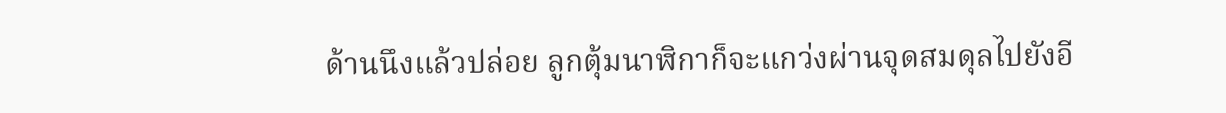ด้านนึงแล้วปล่อย ลูกตุ้มนาฬิกาก็จะแกว่งผ่านจุดสมดุลไปยังอี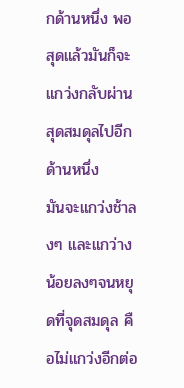กด้านหนึ่ง พอสุดแล้วมันก็จะแกว่งกลับผ่านสุดสมดุลไปอีกด้านหนึ่ง
มันจะแกว่งช้าลงๆ และแกว่างน้อยลงๆจนหยุดที่จุดสมดุล คือไม่แกว่งอีกต่อ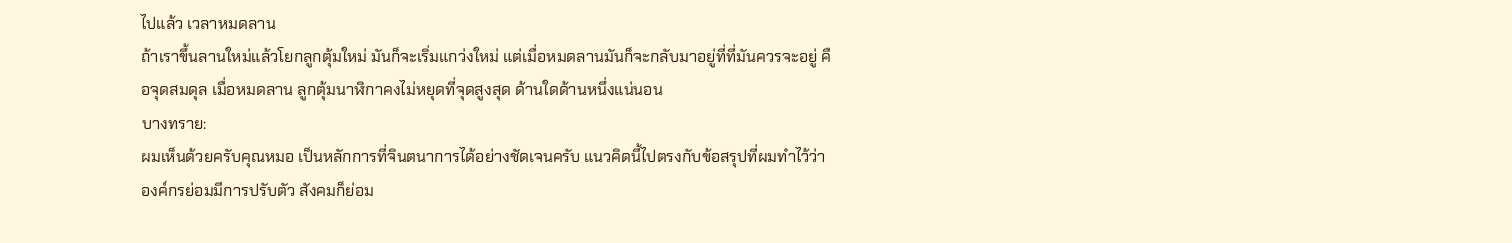ไปแล้ว เวลาหมดลาน
ถ้าเราขึ้นลานใหม่แล้วโยกลูกตุ้มใหม่ มันก็จะเริ่มแกว่งใหม่ แต่เมื่อหมดลานมันก็จะกลับมาอยู่ที่ที่มันควรจะอยู่ คือจุดสมดุล เมื่อหมดลาน ลูกตุ้มนาฬิกาคงไม่หยุดที่จุดสูงสุด ด้านใดด้านหนึ่งแน่นอน
บางทราย:
ผมเห็นด้วยครับคุณหมอ เป็นหลักการที่จินตนาการได้อย่างชัดเจนครับ แนวคิดนี้ไปตรงกับข้อสรุปที่ผมทำไว้ว่า องค์กรย่อมมีการปรับตัว สังคมก็ย่อม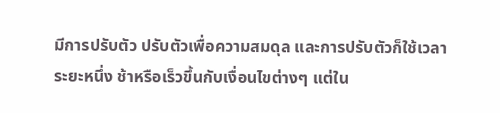มีการปรับตัว ปรับตัวเพื่อความสมดุล และการปรับตัวก็ใช้เวลาระยะหนึ่ง ช้าหรือเร็วขึ้นกับเงื่อนไขต่างๆ แต่ใน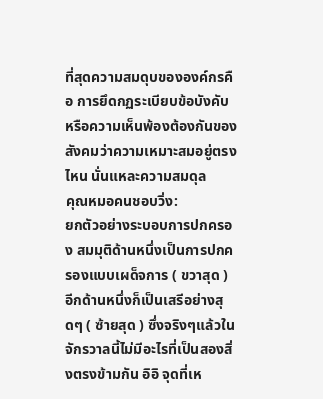ที่สุดความสมดุบขององค์กรคือ การยึดกฏระเบียบข้อบังคับ หรือความเห็นพ้องต้องกันของสังคมว่าความเหมาะสมอยู่ตรงไหน นั่นแหละความสมดุล
คุณหมอคนชอบวิ่ง:
ยกตัวอย่างระบอบการปกครอง สมมุติด้านหนึ่งเป็นการปกครองแบบเผด็จการ ( ขวาสุด ) อีกด้านหนึ่งก็เป็นเสรีอย่างสุดๆ ( ซ้ายสุด ) ซึ่งจริงๆแล้วในจักรวาลนี้ไม่มีอะไรที่เป็นสองสิ่งตรงข้ามกัน อิอิ จุดที่เห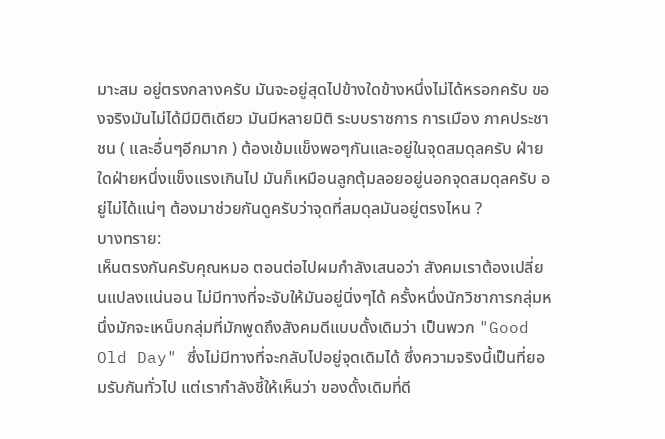มาะสม อยู่ตรงกลางครับ มันจะอยู่สุดไปข้างใดข้างหนึ่งไม่ได้หรอกครับ ของจริงมันไม่ได้มีมิติเดียว มันมีหลายมิติ ระบบราชการ การเมือง ภาคประชาชน ( และอื่นๆอีกมาก ) ต้องเข้มแข็งพอๆกันและอยู่ในจุดสมดุลครับ ฝ่ายใดฝ่ายหนึ่งแข็งแรงเกินไป มันก็เหมือนลูกตุ้มลอยอยู่นอกจุดสมดุลครับ อยู่ไม่ได้แน่ๆ ต้องมาช่วยกันดูครับว่าจุดที่สมดุลมันอยู่ตรงไหน ?
บางทราย:
เห็นตรงกันครับคุณหมอ ตอนต่อไปผมกำลังเสนอว่า สังคมเราต้องเปลี่ยนแปลงแน่นอน ไม่มีทางที่จะจับให้มันอยู่นิ่งๆได้ ครั้งหนึ่งนักวิชาการกลุ่มหนึ่งมักจะเหน็บกลุ่มที่มักพูดถึงสังคมดีแบบดั้งเดิมว่า เป็นพวก "Good Old Day" ซึ่งไม่มีทางที่จะกลับไปอยู่จุดเดิมได้ ซึ่งความจริงนี้เป็นที่ยอมรับกันทั่วไป แต่เรากำลังชี้ให้เห็นว่า ของดั้งเดิมที่ดี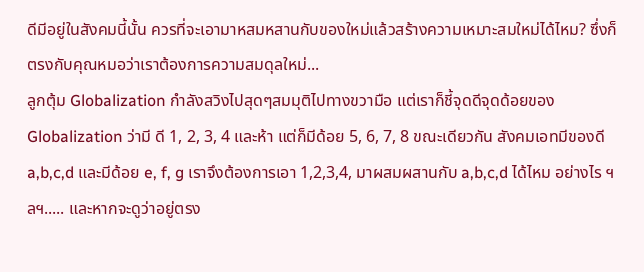ดีมีอยู่ในสังคมนี้นั้น ควรที่จะเอามาหสมหสานกับของใหม่แล้วสร้างความเหมาะสมใหม่ได้ไหม? ซึ่งก็ตรงกับคุณหมอว่าเราต้องการความสมดุลใหม่...
ลูกตุ้ม Globalization กำลังสวิงไปสุดๆสมมุติไปทางขวามือ แต่เราก็ชี้จุดดีจุดด้อยของ Globalization ว่ามี ดี 1, 2, 3, 4 และห้า แต่ก็มีด้อย 5, 6, 7, 8 ขณะเดียวกัน สังคมเอทมีของดี a,b,c,d และมีด้อย e, f, g เราจึงต้องการเอา 1,2,3,4, มาผสมผสานกับ a,b,c,d ได้ไหม อย่างไร ฯลฯ..... และหากจะดูว่าอยู่ตรง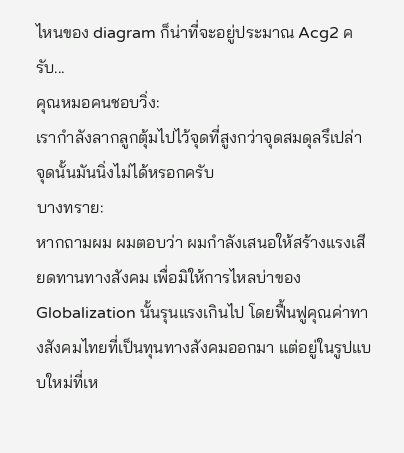ไหนของ diagram ก็น่าที่จะอยู่ประมาณ Acg2 ครับ...
คุณหมอคนชอบวิ่ง:
เรากำลังลากลูกตุ้มไปไว้จุดที่สูงกว่าจุดสมดุลรึเปล่า จุดนั้นมันนิ่งไม่ได้หรอกครับ
บางทราย:
หากถามผม ผมตอบว่า ผมกำลังเสนอให้สร้างแรงเสียดทานทางสังคม เพื่อมิให้การไหลบ่าของ Globalization นั้นรุนแรงเกินไป โดยฟื้นฟูคุณค่าทางสังคมไทยที่เป็นทุนทางสังคมออกมา แต่อยู่ในรูปแบบใหม่ที่เห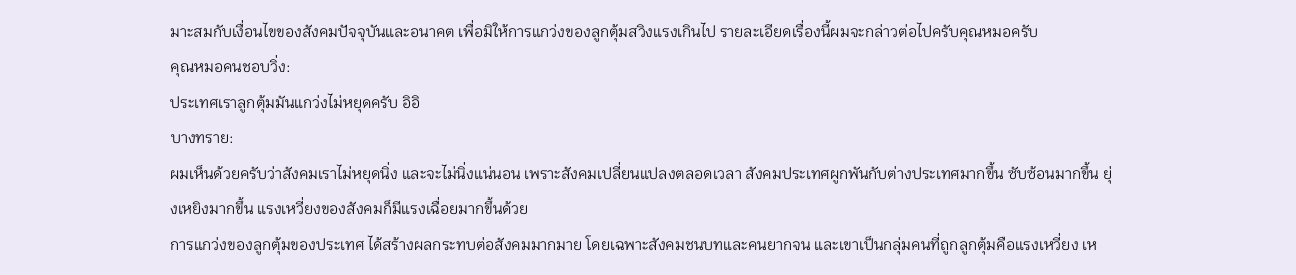มาะสมกับเงื่อนไขของสังคมปัจจุบันและอนาคต เพื่อมิให้การแกว่งของลูกตุ้มสวิงแรงเกินไป รายละเอียดเรื่องนี้ผมจะกล่าวต่อไปครับคุณหมอครับ
คุณหมอคนชอบวิ่ง:
ประเทศเราลูกตุ้มมันแกว่งไม่หยุดครับ อิอิ
บางทราย:
ผมเห็นด้วยครับว่าสังคมเราไม่หยุดนิ่ง และจะไม่นิ่งแน่นอน เพราะสังคมเปลี่ยนแปลงตลอดเวลา สังคมประเทศผูกพันกับต่างประเทศมากขึ้น ซับซ้อนมากขึ้น ยุ่งเหยิงมากขึ้น แรงเหวี่ยงของสังคมก็มีแรงเฉื่อยมากขึ้นด้วย
การแกว่งของลูกตุ้มของประเทศ ได้สร้างผลกระทบต่อสังคมมากมาย โดยเฉพาะสังคมชนบทและคนยากจน และเขาเป็นกลุ่มคนที่ถูกลูกตุ้มคือแรงเหวี่ยง เห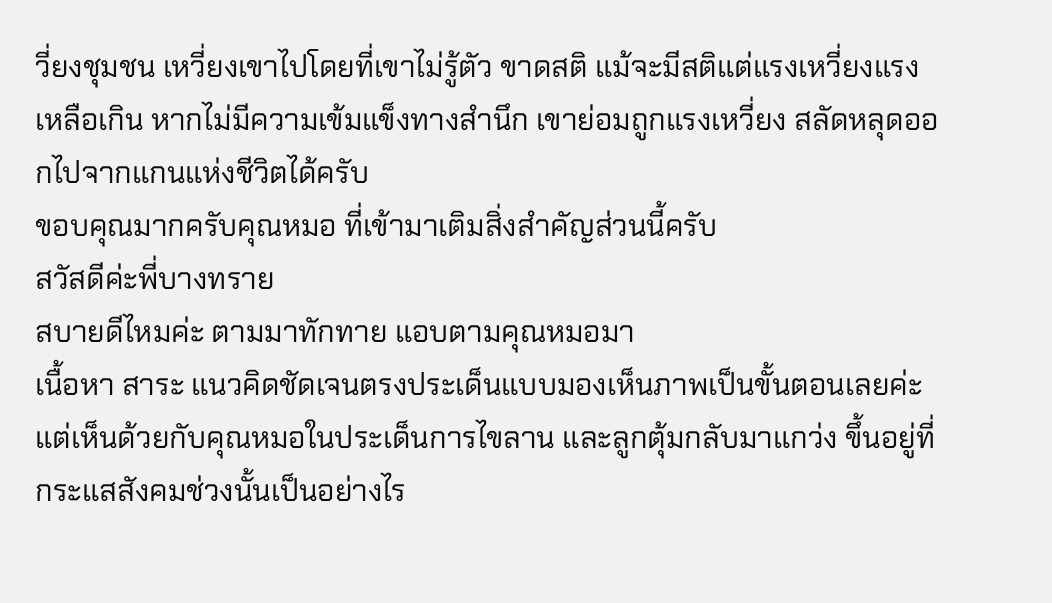วี่ยงชุมชน เหวี่ยงเขาไปโดยที่เขาไม่รู้ตัว ขาดสติ แม้จะมีสติแต่แรงเหวี่ยงแรงเหลือเกิน หากไม่มีความเข้มแข็งทางสำนึก เขาย่อมถูกแรงเหวี่ยง สลัดหลุดออกไปจากแกนแห่งชีวิตได้ครับ
ขอบคุณมากครับคุณหมอ ที่เข้ามาเติมสิ่งสำคัญส่วนนี้ครับ
สวัสดีค่ะพี่บางทราย
สบายดีไหมค่ะ ตามมาทักทาย แอบตามคุณหมอมา
เนื้อหา สาระ แนวคิดชัดเจนตรงประเด็นแบบมองเห็นภาพเป็นขั้นตอนเลยค่ะ
แต่เห็นด้วยกับคุณหมอในประเด็นการไขลาน และลูกตุ้มกลับมาแกว่ง ขึ้นอยู่ที่กระแสสังคมช่วงนั้นเป็นอย่างไร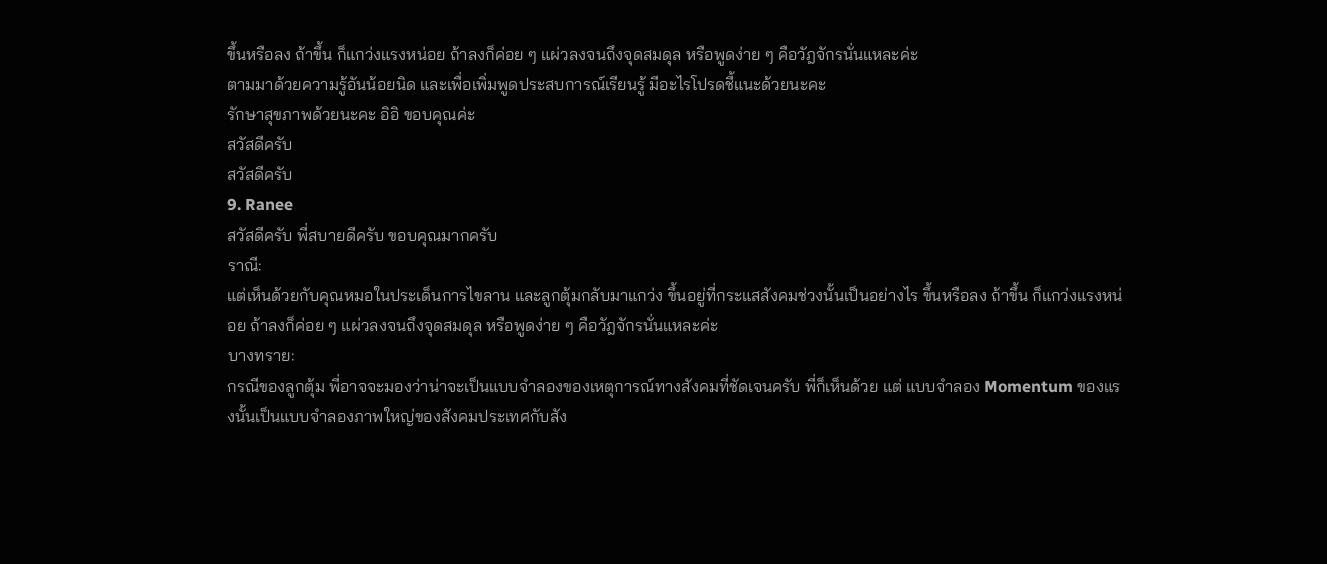ขึ้นหรือลง ถ้าขึ้น ก็แกว่งแรงหน่อย ถ้าลงก็ค่อย ๆ แผ่วลงจนถึงจุดสมดุล หรือพูดง่าย ๆ คือวัฎจักรนั่นแหละค่ะ
ตามมาด้วยความรู้อันน้อยนิด และเพื่อเพิ่มพูดประสบการณ์เรียนรู้ มีอะไรโปรดชี้แนะด้วยนะคะ
รักษาสุขภาพด้วยนะคะ อิอิ ขอบคุณค่ะ
สวัสดีครับ
สวัสดีครับ
9. Ranee
สวัสดีครับ พี่สบายดีครับ ขอบคุณมากครับ
ราณี:
แต่เห็นด้วยกับคุณหมอในประเด็นการไขลาน และลูกตุ้มกลับมาแกว่ง ขึ้นอยู่ที่กระแสสังคมช่วงนั้นเป็นอย่างไร ขึ้นหรือลง ถ้าขึ้น ก็แกว่งแรงหน่อย ถ้าลงก็ค่อย ๆ แผ่วลงจนถึงจุดสมดุล หรือพูดง่าย ๆ คือวัฎจักรนั่นแหละค่ะ
บางทราย:
กรณีของลูกตุ้ม พี่อาจจะมองว่าน่าจะเป็นแบบจำลองของเหตุการณ์ทางสังคมที่ชัดเจนครับ พี่ก็เห็นด้วย แต่ แบบจำลอง Momentum ของแรงนั้นเป็นแบบจำลองภาพใหญ่ของสังคมประเทศกับสัง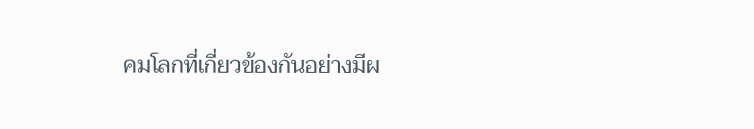คมโลกที่เกี่ยวข้องกันอย่างมีผ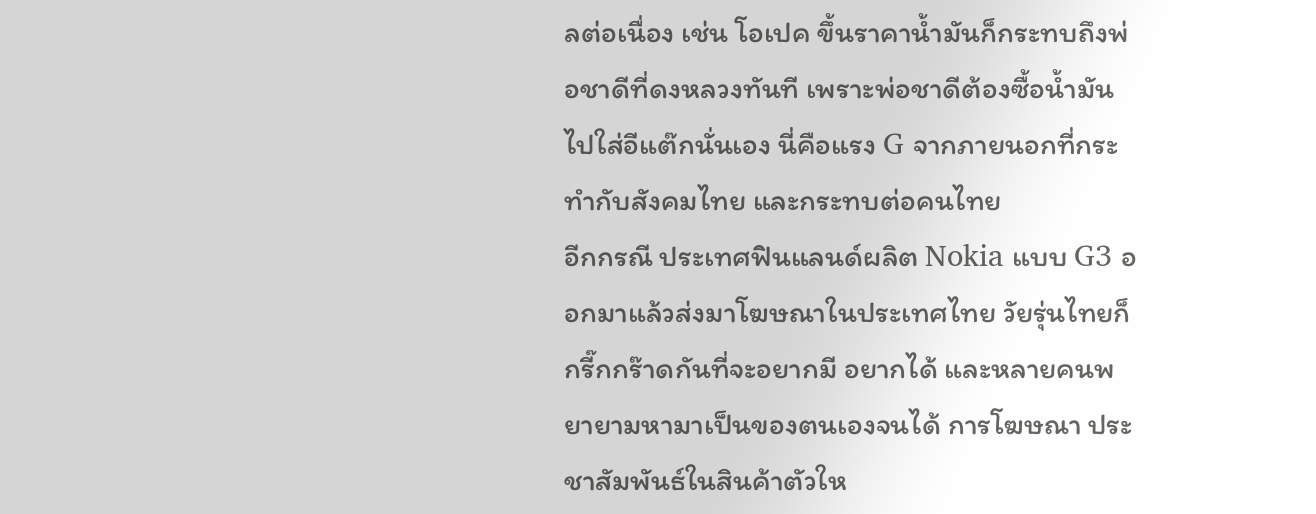ลต่อเนื่อง เช่น โอเปค ขึ้นราคาน้ำมันก็กระทบถึงพ่อชาดีที่ดงหลวงทันที เพราะพ่อชาดีต้องซื้อน้ำมันไปใส่อีแต๊กนั่นเอง นี่คือแรง G จากภายนอกที่กระทำกับสังคมไทย และกระทบต่อคนไทย
อีกกรณี ประเทศฟินแลนด์ผลิต Nokia แบบ G3 ออกมาแล้วส่งมาโฆษณาในประเทศไทย วัยรุ่นไทยก็กรี๊กกร๊าดกันที่จะอยากมี อยากได้ และหลายคนพยายามหามาเป็นของตนเองจนได้ การโฆษณา ประชาสัมพันธ์ในสินค้าตัวให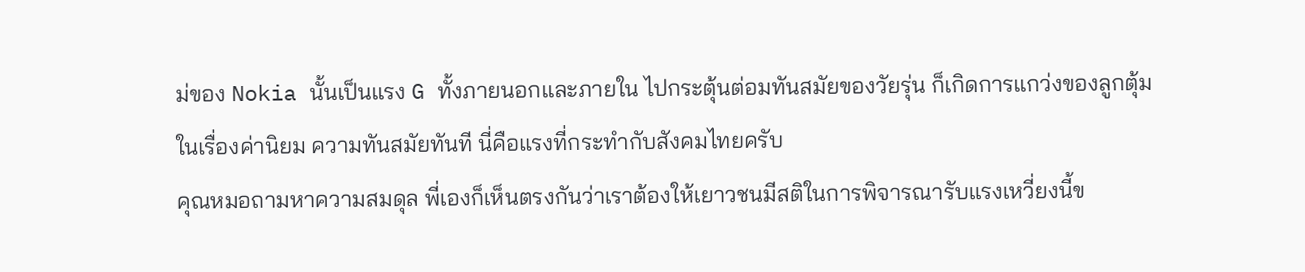ม่ของ Nokia นั้นเป็นแรง G ทั้งภายนอกและภายใน ไปกระตุ้นต่อมทันสมัยของวัยรุ่น ก็เกิดการแกว่งของลูกตุ้มในเรื่องค่านิยม ความทันสมัยทันที นี่คือแรงที่กระทำกับสังคมไทยครับ
คุณหมอถามหาความสมดุล พี่เองก็เห็นตรงกันว่าเราต้องให้เยาวชนมีสติในการพิจารณารับแรงเหวี่ยงนี้ข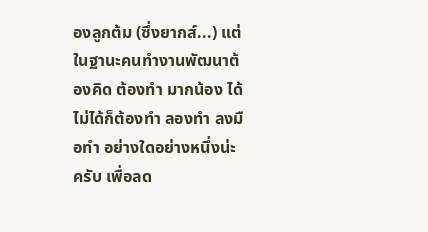องลูกต้ม (ซึ่งยากส์...) แต่ในฐานะคนทำงานพัฒนาต้องคิด ต้องทำ มากน้อง ได้ไม่ได้ก็ต้องทำ ลองทำ ลงมือทำ อย่างใดอย่างหนึ่งน่ะครับ เพื่อลด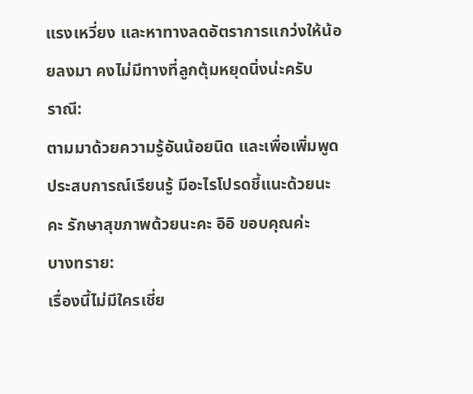แรงเหวี่ยง และหาทางลดอัตราการแกว่งให้น้อยลงมา คงไม่มีทางที่ลูกตุ้มหยุดนิ่งน่ะครับ
ราณี:
ตามมาด้วยความรู้อันน้อยนิด และเพื่อเพิ่มพูดประสบการณ์เรียนรู้ มีอะไรโปรดชี้แนะด้วยนะคะ รักษาสุขภาพด้วยนะคะ อิอิ ขอบคุณค่ะ
บางทราย:
เรื่องนี้ไม่มีใครเชี่ย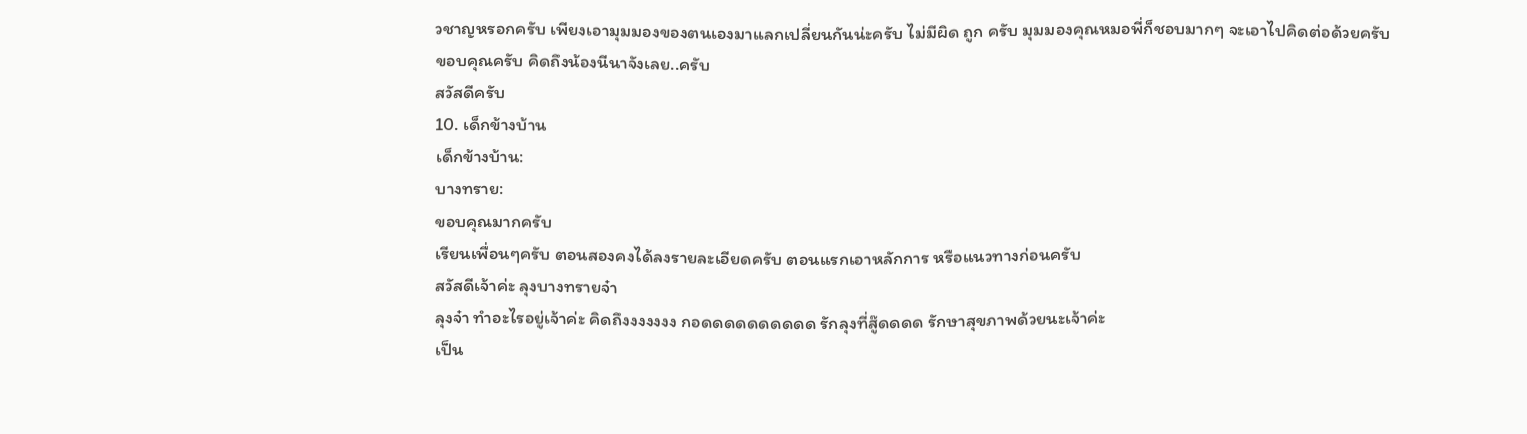วชาญหรอกครับ เพียงเอามุมมองของตนเองมาแลกเปลี่ยนกันน่ะครับ ไม่มีผิด ถูก ครับ มุมมองคุณหมอพี่ก็ชอบมากๆ จะเอาไปคิดต่อด้วยครับ
ขอบคุณครับ คิดถึงน้องนีนาจังเลย..ครับ
สวัสดีครับ
10. เด็กข้างบ้าน
เด็กข้างบ้าน:
บางทราย:
ขอบคุณมากครับ
เรียนเพื่อนๆครับ ตอนสองคงได้ลงรายละเอียดครับ ตอนแรกเอาหลักการ หรือแนวทางก่อนครับ
สวัสดีเจ้าค่ะ ลุงบางทรายจ๋า
ลุงจ๋า ทำอะไรอยู่เจ้าค่ะ คิดถึงงงงงงง กอดดดดดดดดดด รักลุงที่สู๊ดดดด รักษาสุขภาพด้วยนะเจ้าค่ะ
เป็น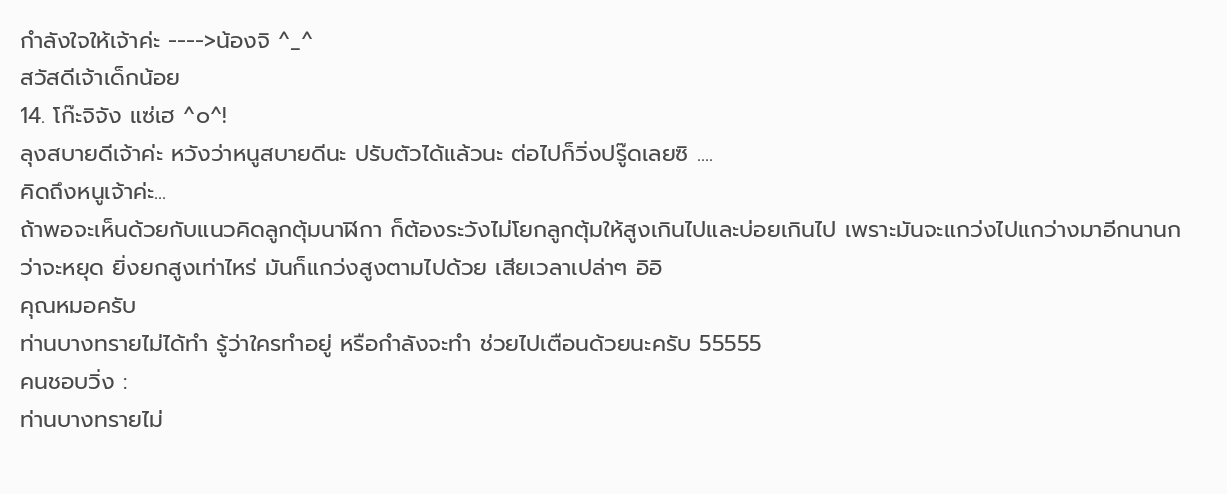กำลังใจให้เจ้าค่ะ ---->น้องจิ ^_^
สวัสดีเจ้าเด็กน้อย
14. โก๊ะจิจัง แซ่เฮ ^๐^!
ลุงสบายดีเจ้าค่ะ หวังว่าหนูสบายดีนะ ปรับตัวได้แล้วนะ ต่อไปก็วิ่งปรู๊ดเลยซิ ....
คิดถึงหนูเจ้าค่ะ...
ถ้าพอจะเห็นด้วยกับแนวคิดลูกตุ้มนาฬิกา ก็ต้องระวังไม่โยกลูกตุ้มให้สูงเกินไปและบ่อยเกินไป เพราะมันจะแกว่งไปแกว่างมาอีกนานกว่าจะหยุด ยิ่งยกสูงเท่าไหร่ มันก็แกว่งสูงตามไปด้วย เสียเวลาเปล่าๆ อิอิ
คุณหมอครับ
ท่านบางทรายไม่ได้ทำ รู้ว่าใครทำอยู่ หรือกำลังจะทำ ช่วยไปเตือนด้วยนะครับ 55555
คนชอบวิ่ง :
ท่านบางทรายไม่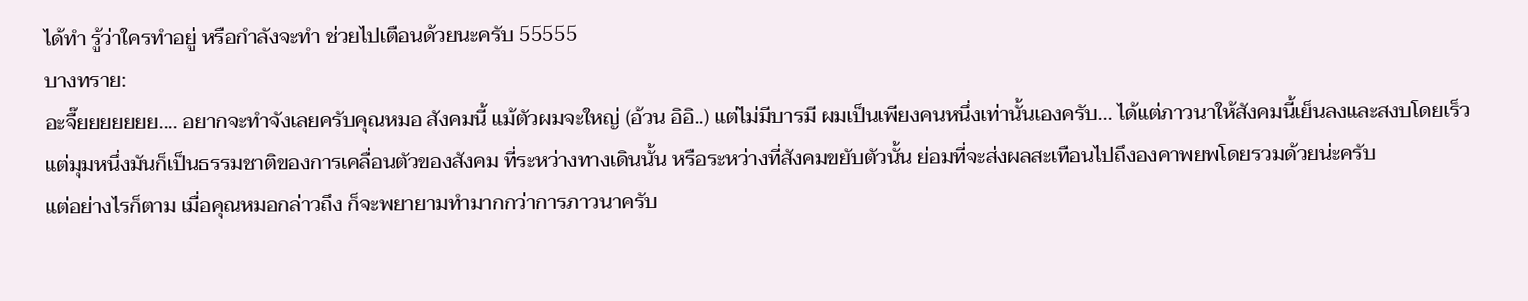ได้ทำ รู้ว่าใครทำอยู่ หรือกำลังจะทำ ช่วยไปเตือนด้วยนะครับ 55555
บางทราย:
อะจื๊ยยยยยยย.... อยากจะทำจังเลยครับคุณหมอ สังคมนี้ แม้ตัวผมจะใหญ่ (อ้วน อิอิ..) แต่ไม่มีบารมี ผมเป็นเพียงคนหนึ่งเท่านั้นเองครับ... ได้แต่ภาวนาให้สังคมนี้เย็นลงและสงบโดยเร็ว
แต่มุมหนึ่งมันก็เป็นธรรมชาติของการเคลื่อนตัวของสังคม ที่ระหว่างทางเดินนั้น หรือระหว่างที่สังคมขยับตัวนั้น ย่อมที่จะส่งผลสะเทือนไปถึงองคาพยพโดยรวมด้วยน่ะครับ
แต่อย่างไรก็ตาม เมื่อคุณหมอกล่าวถึง ก็จะพยายามทำมากกว่าการภาวนาครับ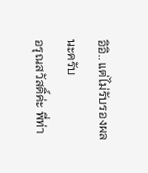อิอิ.. แต่ไม่รับรองผลนะครับ
อรุณสวัสดิ์ค่ะ พี่ท่า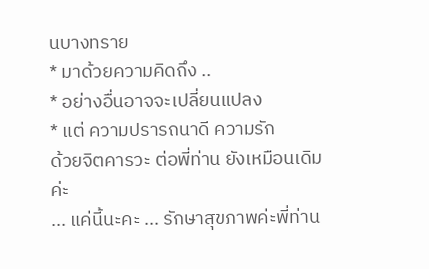นบางทราย
* มาด้วยความคิดถึง ..
* อย่างอื่นอาจจะเปลี่ยนแปลง
* แต่ ความปรารถนาดี ความรัก
ด้วยจิตคารวะ ต่อพี่ท่าน ยังเหมือนเดิมค่ะ
... แค่นี้นะคะ ... รักษาสุขภาพค่ะพี่ท่าน